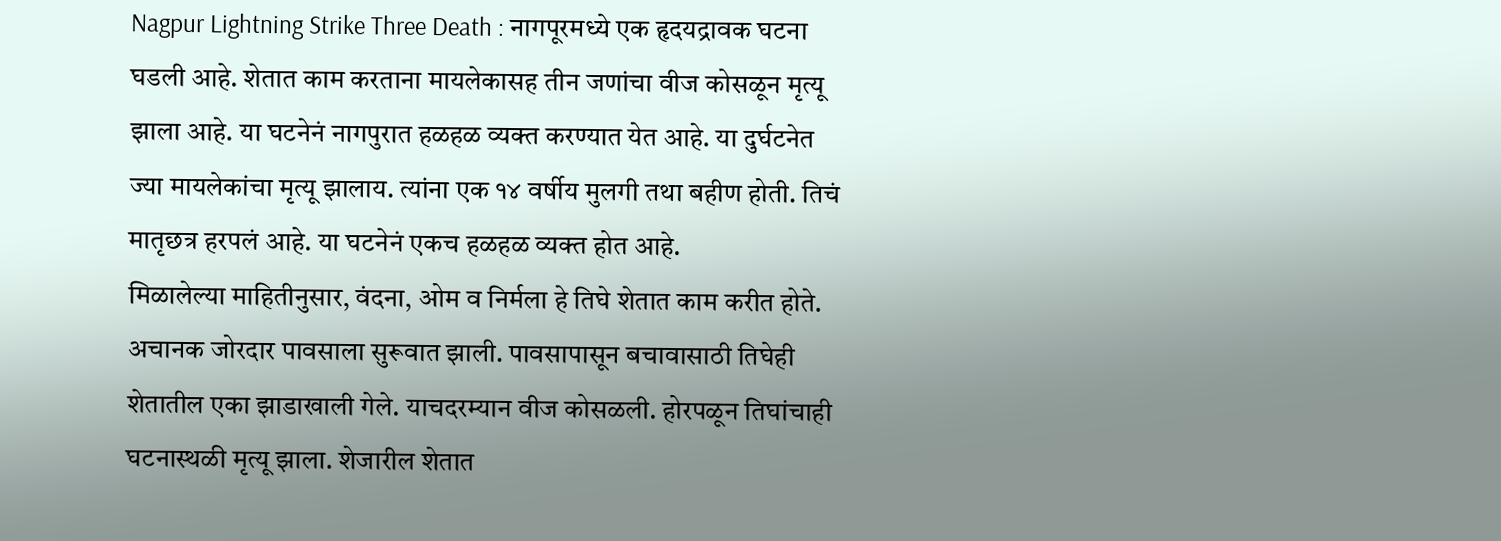Nagpur Lightning Strike Three Death : नागपूरमध्ये एक हृदयद्रावक घटना घडली आहे. शेतात काम करताना मायलेकासह तीन जणांचा वीज कोसळून मृत्यू झाला आहे. या घटनेनं नागपुरात हळहळ व्यक्त करण्यात येत आहे. या दुर्घटनेत ज्या मायलेकांचा मृत्यू झालाय. त्यांना एक १४ वर्षीय मुलगी तथा बहीण होती. तिचं मातृछत्र हरपलं आहे. या घटनेनं एकच हळहळ व्यक्त होत आहे.
मिळालेल्या माहितीनुसार, वंदना, ओम व निर्मला हे तिघे शेतात काम करीत होते. अचानक जोरदार पावसाला सुरूवात झाली. पावसापासून बचावासाठी तिघेही शेतातील एका झाडाखाली गेले. याचदरम्यान वीज कोसळली. होरपळून तिघांचाही घटनास्थळी मृत्यू झाला. शेजारील शेतात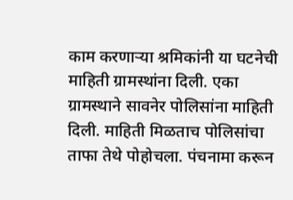काम करणाऱ्या श्रमिकांनी या घटनेची माहिती ग्रामस्थांना दिली. एका ग्रामस्थाने सावनेर पोलिसांना माहिती दिली. माहिती मिळताच पोलिसांचा ताफा तेथे पोहोचला. पंचनामा करून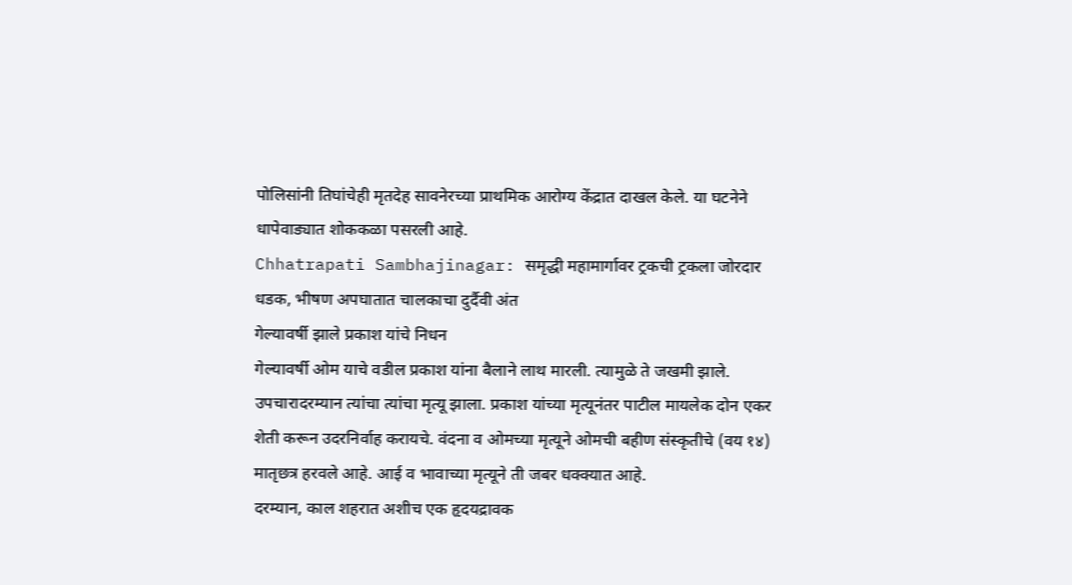पोलिसांनी तिघांचेही मृतदेह सावनेरच्या प्राथमिक आरोग्य केंद्रात दाखल केले. या घटनेने धापेवाड्यात शोककळा पसरली आहे.
Chhatrapati Sambhajinagar: समृद्धी महामार्गावर ट्रकची ट्रकला जोरदार धडक, भीषण अपघातात चालकाचा दुर्दैवी अंत
गेल्यावर्षी झाले प्रकाश यांचे निधन
गेल्यावर्षी ओम याचे वडील प्रकाश यांना बैलाने लाथ मारली. त्यामुळे ते जखमी झाले. उपचारादरम्यान त्यांचा त्यांचा मृत्यू झाला. प्रकाश यांच्या मृत्यूनंतर पाटील मायलेक दोन एकर शेती करून उदरनिर्वाह करायचे. वंदना व ओमच्या मृत्यूने ओमची बहीण संस्कृतीचे (वय १४) मातृछत्र हरवले आहे. आई व भावाच्या मृत्यूने ती जबर धक्क्यात आहे.
दरम्यान, काल शहरात अशीच एक हृदयद्रावक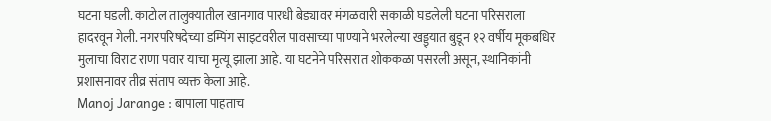घटना घडली. काटोल तालुक्यातील खानगाव पारधी बेड्यावर मंगळवारी सकाळी घडलेली घटना परिसराला हादरवून गेली. नगरपरिषदेच्या डम्पिंग साइटवरील पावसाच्या पाण्याने भरलेल्या खड्ड्यात बुडून १२ वर्षीय मूकबधिर मुलाचा विराट राणा पवार याचा मृत्यू झाला आहे. या घटनेने परिसरात शोककळा पसरली असून, स्थानिकांनी प्रशासनावर तीव्र संताप व्यक्त केला आहे.
Manoj Jarange : बापाला पाहताच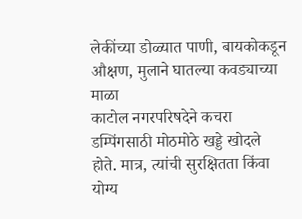लेकींच्या डोळ्यात पाणी, बायकोकडून औक्षण, मुलाने घातल्या कवड्याच्या माळा
काटोल नगरपरिषदेने कचरा डम्पिंगसाठी मोठमोठे खड्डे खोदले होते. मात्र, त्यांची सुरक्षितता किंवा योग्य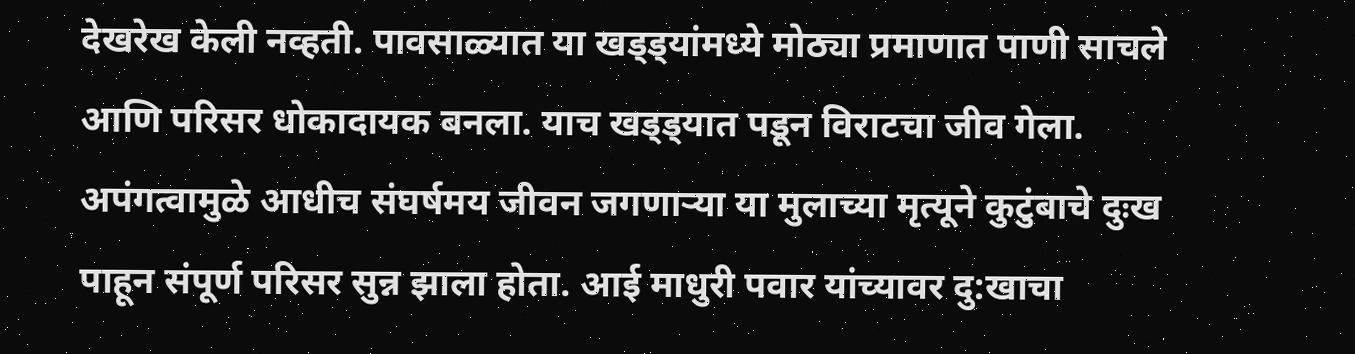देखरेख केली नव्हती. पावसाळ्यात या खड्ड्यांमध्ये मोठ्या प्रमाणात पाणी साचले आणि परिसर धोकादायक बनला. याच खड्ड्यात पडून विराटचा जीव गेला. अपंगत्वामुळे आधीच संघर्षमय जीवन जगणाऱ्या या मुलाच्या मृत्यूने कुटुंबाचे दुःख पाहून संपूर्ण परिसर सुन्न झाला होता. आई माधुरी पवार यांच्यावर दु:खाचा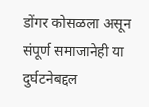डोंगर कोसळला असून संपूर्ण समाजानेही या दुर्घटनेबद्दल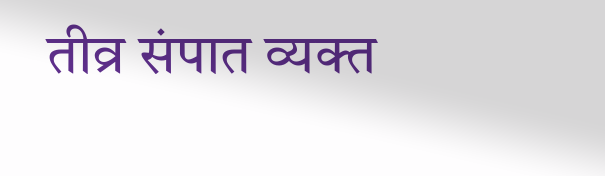तीव्र संपात व्यक्त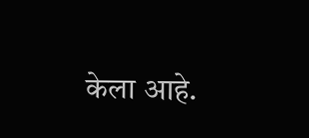केला आहे.